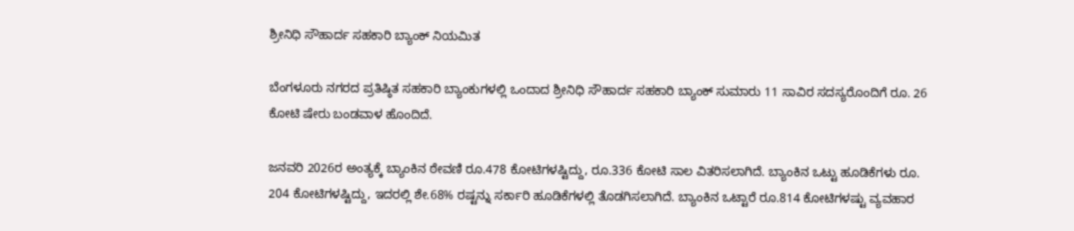ಶ್ರೀನಿಧಿ ಸೌಹಾರ್ದ ಸಹಕಾರಿ ಬ್ಯಾಂಕ್ ನಿಯಮಿತ

ಬೆಂಗಳೂರು ನಗರದ ಪ್ರತಿಷ್ಠಿತ ಸಹಕಾರಿ ಬ್ಯಾಂಕುಗಳಲ್ಲಿ ಒಂದಾದ ಶ್ರೀನಿಧಿ ಸೌಹಾರ್ದ ಸಹಕಾರಿ ಬ್ಯಾಂಕ್‌ ಸುಮಾರು 11 ಸಾವಿರ ಸದಸ್ಯರೊಂದಿಗೆ ರೂ. 26 ಕೋಟಿ ಷೇರು ಬಂಡವಾಳ ಹೊಂದಿದೆ.

ಜನವರಿ 2026ರ ಅಂತ್ಯಕ್ಕೆ ಬ್ಯಾಂಕಿನ ಠೇವಣಿ ರೂ.478 ಕೋಟಿಗಳಷ್ಟಿದ್ದು, ರೂ.336 ಕೋಟಿ ಸಾಲ ವಿತರಿಸಲಾಗಿದೆ. ಬ್ಯಾಂಕಿನ ಒಟ್ಟು ಹೂಡಿಕೆಗಳು ರೂ. 204 ಕೋಟಿಗಳಷ್ಟಿದ್ದು, ಇದರಲ್ಲಿ ಶೇ.68% ರಷ್ಟನ್ನು ಸರ್ಕಾರಿ ಹೂಡಿಕೆಗಳಲ್ಲಿ ತೊಡಗಿಸಲಾಗಿದೆ. ಬ್ಯಾಂಕಿನ ಒಟ್ಟಾರೆ ರೂ.814 ಕೋಟಿಗಳಷ್ಟು ವ್ಯವಹಾರ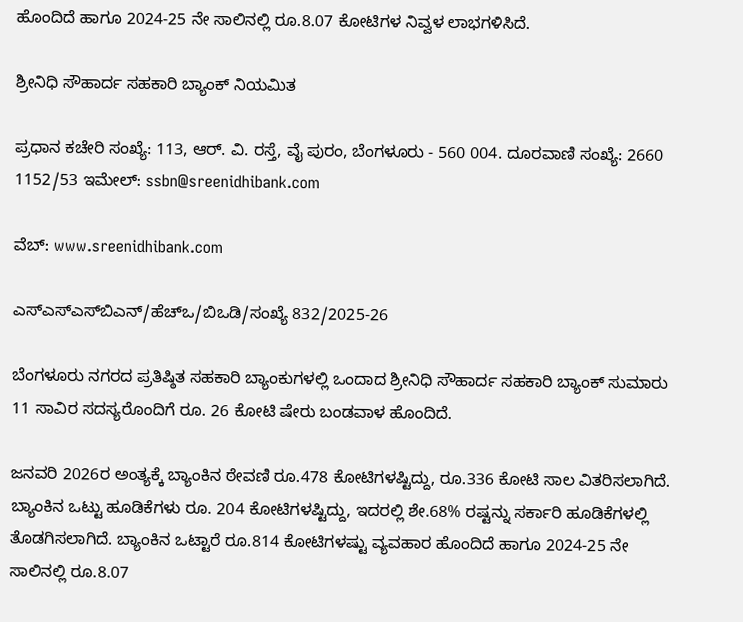ಹೊಂದಿದೆ ಹಾಗೂ 2024-25 ನೇ ಸಾಲಿನಲ್ಲಿ ರೂ.8.07 ಕೋಟಿಗಳ ನಿವ್ವಳ ಲಾಭಗಳಿಸಿದೆ.

ಶ್ರೀನಿಧಿ ಸೌಹಾರ್ದ ಸಹಕಾರಿ ಬ್ಯಾಂಕ್ ನಿಯಮಿತ

ಪ್ರಧಾನ ಕಚೇರಿ ಸಂಖ್ಯೆ: 113, ಆರ್. ವಿ. ರಸ್ತೆ, ವೈ ಪುರಂ, ಬೆಂಗಳೂರು - 560 004. ದೂರವಾಣಿ ಸಂಖ್ಯೆ: 2660 1152/53 ಇಮೇಲ್: ssbn@sreenidhibank.com

ವೆಬ್: www.sreenidhibank.com

ಎಸ್‌ಎಸ್‌ಎಸ್‌ಬಿಎನ್/ಹೆಚ್‌ಒ/ಬಿಒಡಿ/ಸಂಖ್ಯೆ 832/2025-26

ಬೆಂಗಳೂರು ನಗರದ ಪ್ರತಿಷ್ಠಿತ ಸಹಕಾರಿ ಬ್ಯಾಂಕುಗಳಲ್ಲಿ ಒಂದಾದ ಶ್ರೀನಿಧಿ ಸೌಹಾರ್ದ ಸಹಕಾರಿ ಬ್ಯಾಂಕ್‌ ಸುಮಾರು 11 ಸಾವಿರ ಸದಸ್ಯರೊಂದಿಗೆ ರೂ. 26 ಕೋಟಿ ಷೇರು ಬಂಡವಾಳ ಹೊಂದಿದೆ.

ಜನವರಿ 2026ರ ಅಂತ್ಯಕ್ಕೆ ಬ್ಯಾಂಕಿನ ಠೇವಣಿ ರೂ.478 ಕೋಟಿಗಳಷ್ಟಿದ್ದು, ರೂ.336 ಕೋಟಿ ಸಾಲ ವಿತರಿಸಲಾಗಿದೆ. ಬ್ಯಾಂಕಿನ ಒಟ್ಟು ಹೂಡಿಕೆಗಳು ರೂ. 204 ಕೋಟಿಗಳಷ್ಟಿದ್ದು, ಇದರಲ್ಲಿ ಶೇ.68% ರಷ್ಟನ್ನು ಸರ್ಕಾರಿ ಹೂಡಿಕೆಗಳಲ್ಲಿ ತೊಡಗಿಸಲಾಗಿದೆ. ಬ್ಯಾಂಕಿನ ಒಟ್ಟಾರೆ ರೂ.814 ಕೋಟಿಗಳಷ್ಟು ವ್ಯವಹಾರ ಹೊಂದಿದೆ ಹಾಗೂ 2024-25 ನೇ ಸಾಲಿನಲ್ಲಿ ರೂ.8.07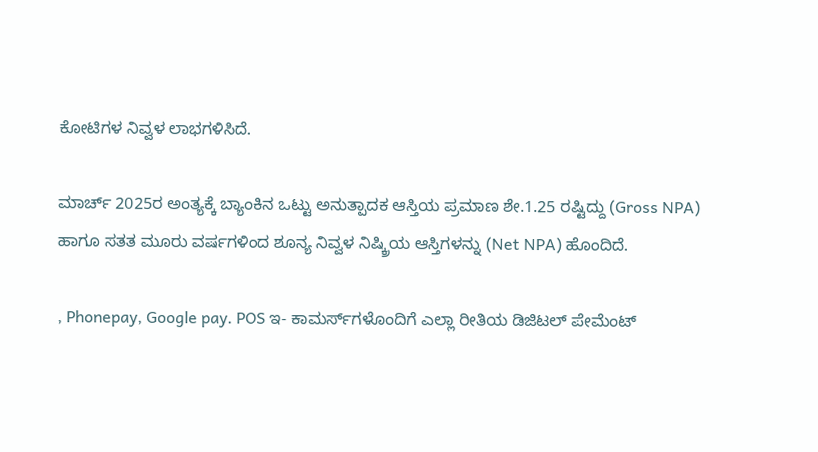ಕೋಟಿಗಳ ನಿವ್ವಳ ಲಾಭಗಳಿಸಿದೆ.

ಮಾರ್ಚ್ 2025ರ ಅಂತ್ಯಕ್ಕೆ ಬ್ಯಾಂಕಿನ ಒಟ್ಟು ಅನುತ್ಪಾದಕ ಆಸ್ತಿಯ ಪ್ರಮಾಣ ಶೇ.1.25 ರಷ್ಟಿದ್ದು (Gross NPA) ಹಾಗೂ ಸತತ ಮೂರು ವರ್ಷಗಳಿಂದ ಶೂನ್ಯ ನಿವ್ವಳ ನಿಷ್ಕ್ರಿಯ ಆಸ್ತಿಗಳನ್ನು (Net NPA) ಹೊಂದಿದೆ.

, Phonepay, Google pay. POS ಇ- ಕಾಮರ್ಸ್‌ಗಳೊಂದಿಗೆ ಎಲ್ಲಾ ರೀತಿಯ ಡಿಜಿಟಲ್ ಪೇಮೆಂಟ್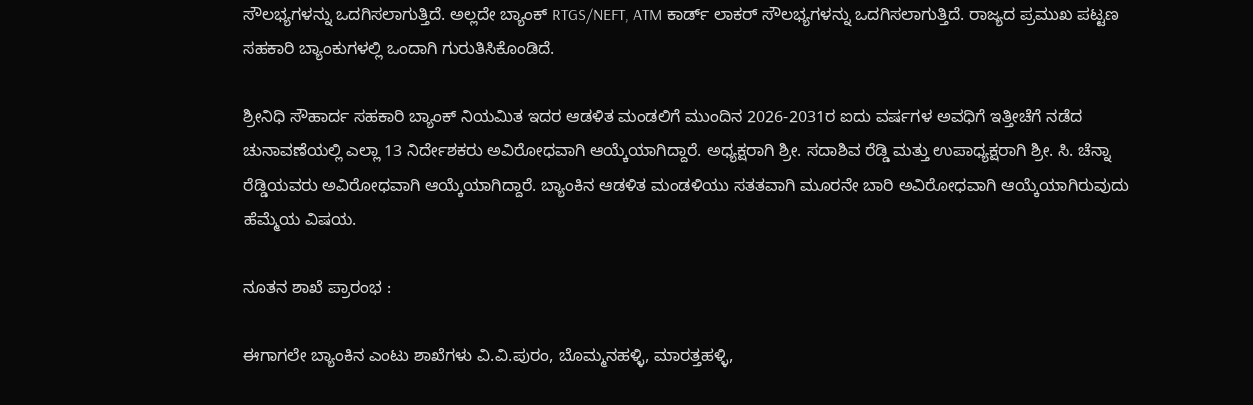ಸೌಲಭ್ಯಗಳನ್ನು ಒದಗಿಸಲಾಗುತ್ತಿದೆ. ಅಲ್ಲದೇ ಬ್ಯಾಂಕ್ RTGS/NEFT, ATM ಕಾರ್ಡ್ ಲಾಕರ್ ಸೌಲಭ್ಯಗಳನ್ನು ಒದಗಿಸಲಾಗುತ್ತಿದೆ. ರಾಜ್ಯದ ಪ್ರಮುಖ ಪಟ್ಟಣ ಸಹಕಾರಿ ಬ್ಯಾಂಕುಗಳಲ್ಲಿ ಒಂದಾಗಿ ಗುರುತಿಸಿಕೊಂಡಿದೆ.

ಶ್ರೀನಿಧಿ ಸೌಹಾರ್ದ ಸಹಕಾರಿ ಬ್ಯಾಂಕ್ ನಿಯಮಿತ ಇದರ ಆಡಳಿತ ಮಂಡಲಿಗೆ ಮುಂದಿನ 2026-2031ರ ಐದು ವರ್ಷಗಳ ಅವಧಿಗೆ ಇತ್ತೀಚೆಗೆ ನಡೆದ ಚುನಾವಣೆಯಲ್ಲಿ ಎಲ್ಲಾ 13 ನಿರ್ದೇಶಕರು ಅವಿರೋಧವಾಗಿ ಆಯ್ಕೆಯಾಗಿದ್ದಾರೆ. ಅಧ್ಯಕ್ಷರಾಗಿ ಶ್ರೀ. ಸದಾಶಿವ ರೆಡ್ಡಿ ಮತ್ತು ಉಪಾಧ್ಯಕ್ಷರಾಗಿ ಶ್ರೀ. ಸಿ. ಚೆನ್ನಾ ರೆಡ್ಡಿಯವರು ಅವಿರೋಧವಾಗಿ ಆಯ್ಕೆಯಾಗಿದ್ದಾರೆ. ಬ್ಯಾಂಕಿನ ಆಡಳಿತ ಮಂಡಳಿಯು ಸತತವಾಗಿ ಮೂರನೇ ಬಾರಿ ಅವಿರೋಧವಾಗಿ ಆಯ್ಕೆಯಾಗಿರುವುದು ಹೆಮ್ಮೆಯ ವಿಷಯ.

ನೂತನ ಶಾಖೆ ಪ್ರಾರಂಭ :

ಈಗಾಗಲೇ ಬ್ಯಾಂಕಿನ ಎಂಟು ಶಾಖೆಗಳು ವಿ.ವಿ.ಪುರಂ, ಬೊಮ್ಮನಹಳ್ಳಿ, ಮಾರತ್ತಹಳ್ಳಿ,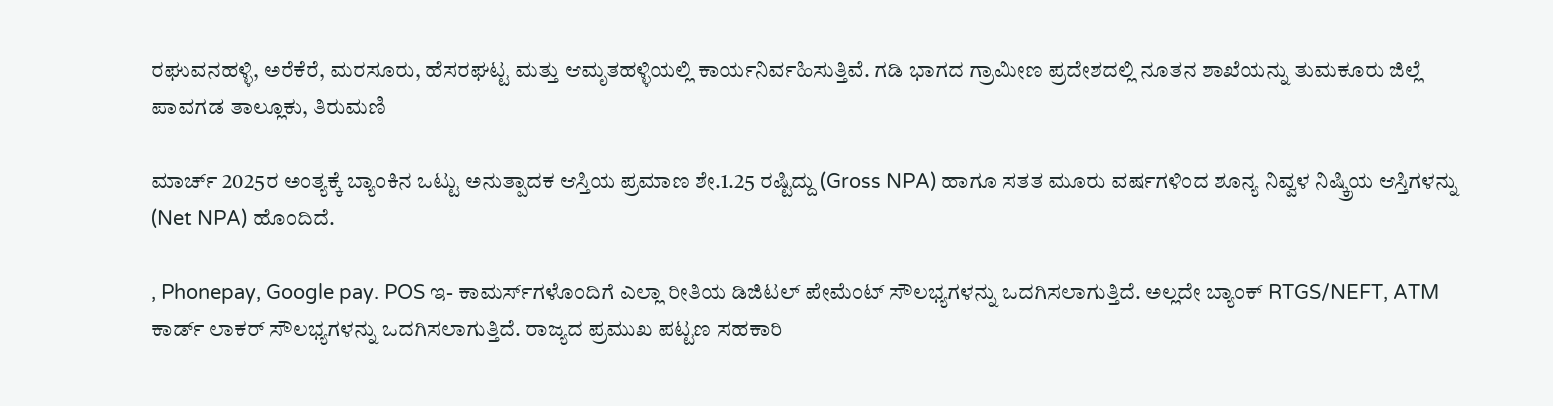ರಘುವನಹಳ್ಳಿ, ಅರೆಕೆರೆ, ಮರಸೂರು, ಹೆಸರಘಟ್ಟ ಮತ್ತು ಆಮೃತಹಳ್ಳಿಯಲ್ಲಿ ಕಾರ್ಯನಿರ್ವಹಿಸುತ್ತಿವೆ. ಗಡಿ ಭಾಗದ ಗ್ರಾಮೀಣ ಪ್ರದೇಶದಲ್ಲಿ ನೂತನ ಶಾಖೆಯನ್ನು ತುಮಕೂರು ಜಿಲ್ಲೆ ಪಾವಗಡ ತಾಲ್ಲೂಕು, ತಿರುಮಣಿ

ಮಾರ್ಚ್ 2025ರ ಅಂತ್ಯಕ್ಕೆ ಬ್ಯಾಂಕಿನ ಒಟ್ಟು ಅನುತ್ಪಾದಕ ಆಸ್ತಿಯ ಪ್ರಮಾಣ ಶೇ.1.25 ರಷ್ಟಿದ್ದು (Gross NPA) ಹಾಗೂ ಸತತ ಮೂರು ವರ್ಷಗಳಿಂದ ಶೂನ್ಯ ನಿವ್ವಳ ನಿಷ್ಕ್ರಿಯ ಆಸ್ತಿಗಳನ್ನು (Net NPA) ಹೊಂದಿದೆ.

, Phonepay, Google pay. POS ಇ- ಕಾಮರ್ಸ್‌ಗಳೊಂದಿಗೆ ಎಲ್ಲಾ ರೀತಿಯ ಡಿಜಿಟಲ್ ಪೇಮೆಂಟ್ ಸೌಲಭ್ಯಗಳನ್ನು ಒದಗಿಸಲಾಗುತ್ತಿದೆ. ಅಲ್ಲದೇ ಬ್ಯಾಂಕ್ RTGS/NEFT, ATM ಕಾರ್ಡ್ ಲಾಕರ್ ಸೌಲಭ್ಯಗಳನ್ನು ಒದಗಿಸಲಾಗುತ್ತಿದೆ. ರಾಜ್ಯದ ಪ್ರಮುಖ ಪಟ್ಟಣ ಸಹಕಾರಿ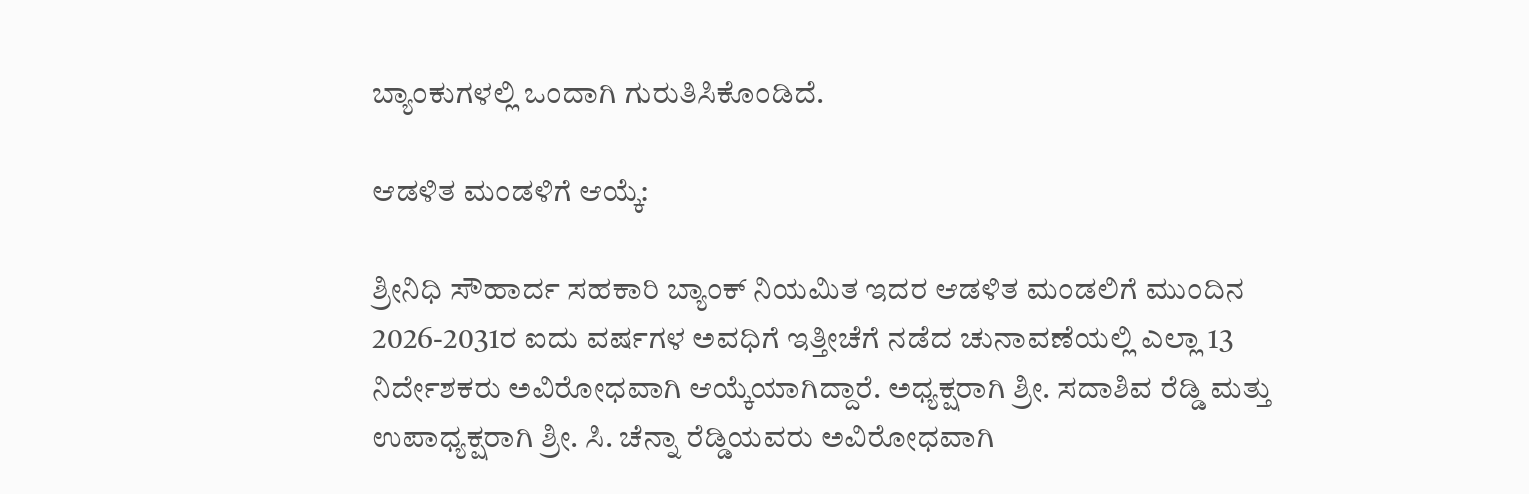ಬ್ಯಾಂಕುಗಳಲ್ಲಿ ಒಂದಾಗಿ ಗುರುತಿಸಿಕೊಂಡಿದೆ.

ಆಡಳಿತ ಮಂಡಳಿಗೆ ಆಯ್ಕೆ:

ಶ್ರೀನಿಧಿ ಸೌಹಾರ್ದ ಸಹಕಾರಿ ಬ್ಯಾಂಕ್ ನಿಯಮಿತ ಇದರ ಆಡಳಿತ ಮಂಡಲಿಗೆ ಮುಂದಿನ 2026-2031ರ ಐದು ವರ್ಷಗಳ ಅವಧಿಗೆ ಇತ್ತೀಚೆಗೆ ನಡೆದ ಚುನಾವಣೆಯಲ್ಲಿ ಎಲ್ಲಾ 13 ನಿರ್ದೇಶಕರು ಅವಿರೋಧವಾಗಿ ಆಯ್ಕೆಯಾಗಿದ್ದಾರೆ. ಅಧ್ಯಕ್ಷರಾಗಿ ಶ್ರೀ. ಸದಾಶಿವ ರೆಡ್ಡಿ ಮತ್ತು ಉಪಾಧ್ಯಕ್ಷರಾಗಿ ಶ್ರೀ. ಸಿ. ಚೆನ್ನಾ ರೆಡ್ಡಿಯವರು ಅವಿರೋಧವಾಗಿ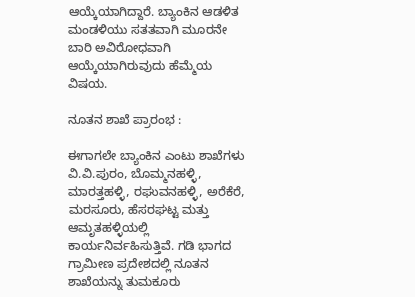ಆಯ್ಕೆಯಾಗಿದ್ದಾರೆ. ಬ್ಯಾಂಕಿನ ಆಡಳಿತ ಮಂಡಳಿಯು ಸತತವಾಗಿ ಮೂರನೇ ಬಾರಿ ಅವಿರೋಧವಾಗಿ ಆಯ್ಕೆಯಾಗಿರುವುದು ಹೆಮ್ಮೆಯ ವಿಷಯ.

ನೂತನ ಶಾಖೆ ಪ್ರಾರಂಭ :

ಈಗಾಗಲೇ ಬ್ಯಾಂಕಿನ ಎಂಟು ಶಾಖೆಗಳು ವಿ.ವಿ.ಪುರಂ, ಬೊಮ್ಮನಹಳ್ಳಿ, ಮಾರತ್ತಹಳ್ಳಿ, ರಘುವನಹಳ್ಳಿ, ಅರೆಕೆರೆ, ಮರಸೂರು, ಹೆಸರಘಟ್ಟ ಮತ್ತು ಆಮೃತಹಳ್ಳಿಯಲ್ಲಿ ಕಾರ್ಯನಿರ್ವಹಿಸುತ್ತಿವೆ. ಗಡಿ ಭಾಗದ ಗ್ರಾಮೀಣ ಪ್ರದೇಶದಲ್ಲಿ ನೂತನ ಶಾಖೆಯನ್ನು ತುಮಕೂರು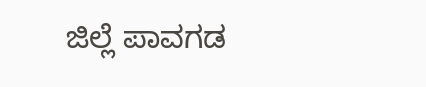ಜಿಲ್ಲೆ ಪಾವಗಡ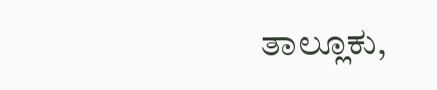ತಾಲ್ಲೂಕು,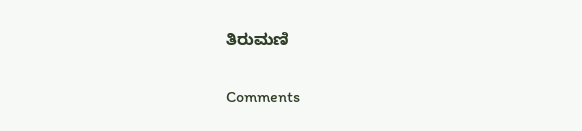ತಿರುಮಣಿ


Comments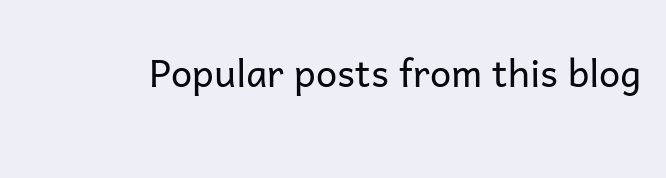Popular posts from this blog